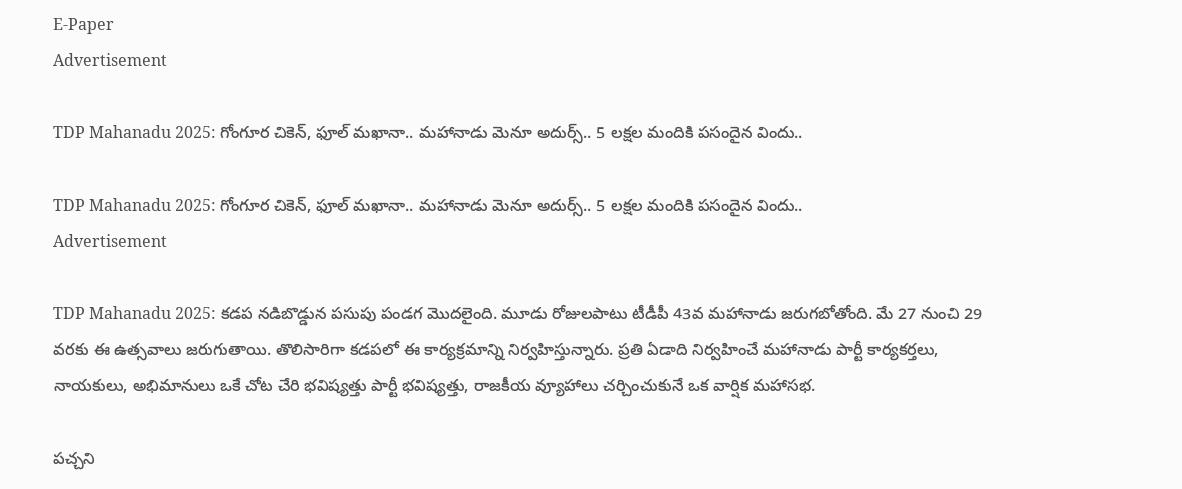E-Paper
Advertisement

TDP Mahanadu 2025: గోంగూర చికెన్, ఫూల్ మఖానా.. మహానాడు మెనూ అదుర్స్.. 5 లక్షల మందికి పసందైన విందు..

TDP Mahanadu 2025: గోంగూర చికెన్, ఫూల్ మఖానా.. మహానాడు మెనూ అదుర్స్.. 5 లక్షల మందికి పసందైన విందు..
Advertisement

TDP Mahanadu 2025: కడప నడిబొడ్డున పసుపు పండగ మొదలైంది. మూడు రోజులపాటు టీడీపీ 43వ మహానాడు జరుగబోతోంది. మే 27 నుంచి 29 వరకు ఈ ఉత్సవాలు జరుగుతాయి. తొలిసారిగా కడపలో ఈ కార్యక్రమాన్ని నిర్వహిస్తున్నారు. ప్రతి ఏడాది నిర్వహించే మహానాడు పార్టీ కార్యకర్తలు, నాయకులు, అభిమానులు ఒకే చోట చేరి భవిష్యత్తు పార్టీ భవిష్యత్తు, రాజకీయ వ్యూహాలు చర్చించుకునే ఒక వార్షిక మహాసభ.

పచ్చని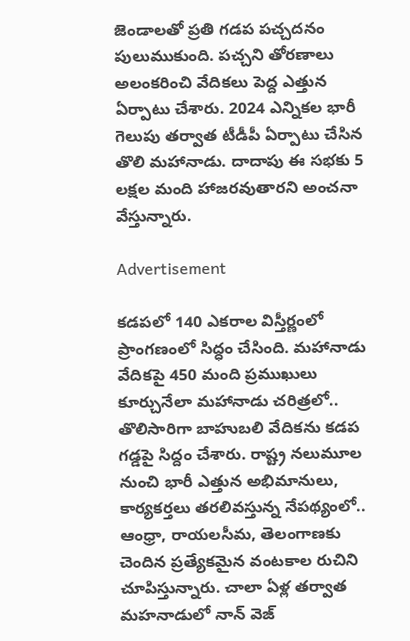జెండాలతో ప్రతి గడప పచ్చదనం పులుముకుంది. పచ్చని తోరణాలు అలంకరించి వేదికలు పెద్ద ఎత్తున ఏర్పాటు చేశారు. 2024 ఎన్నికల భారీ గెలుపు తర్వాత టీడీపీ ఏర్పాటు చేసిన తొలి మహానాడు. దాదాపు ఈ సభకు 5 లక్షల మంది హాజరవుతారని అంచనా వేస్తున్నారు.

Advertisement

కడపలో 140 ఎకరాల విస్తీర్ణంలో ప్రాంగణంలో సిద్ధం చేసింది. మహానాడు వేదికపై 450 మంది ప్రముఖులు కూర్చునేలా మహానాడు చరిత్రలో.. తొలిసారిగా బాహుబలి వేదికను కడప గడ్డపై సిద్దం చేశారు. రాష్ట్ర నలుమూల నుంచి భారీ ఎత్తున అభిమానులు, కార్యకర్తలు తరలివస్తున్న నేపథ్యంలో.. ఆంధ్రా, రాయలసీమ, తెలంగాణకు చెందిన ప్రత్యేకమైన వంటకాల రుచిని చూపిస్తున్నారు. చాలా ఏళ్ల తర్వాత మహనాడులో నాన్ వెజ్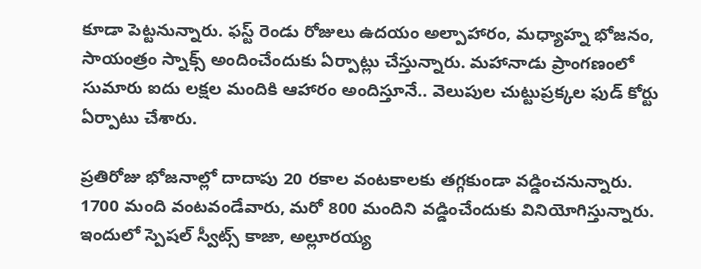కూడా పెట్టనున్నారు. ఫస్ట్ రెండు రోజులు ఉదయం అల్పాహారం, మధ్యాహ్న భోజనం, సాయంత్రం స్నాక్స్ అందించేందుకు ఏర్పాట్లు చేస్తున్నారు. మహానాడు ప్రాంగణంలో సుమారు ఐదు లక్షల మందికి ఆహారం అందిస్తూనే.. వెలుపుల చుట్టుప్రక్కల ఫుడ్ కోర్టు ఏర్పాటు చేశారు.

ప్రతిరోజు భోజనాల్లో దాదాపు 20 రకాల వంటకాలకు తగ్గకుండా వడ్డించనున్నారు. 1700 మంది వంటవండేవారు, మరో 800 మందిని వడ్డించేందుకు వినియోగిస్తున్నారు. ఇందులో స్పెషల్ స్వీట్స్ కాజా, అల్లూరయ్య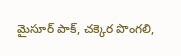మైసూర్ పాక్, చక్కెర పొంగలి,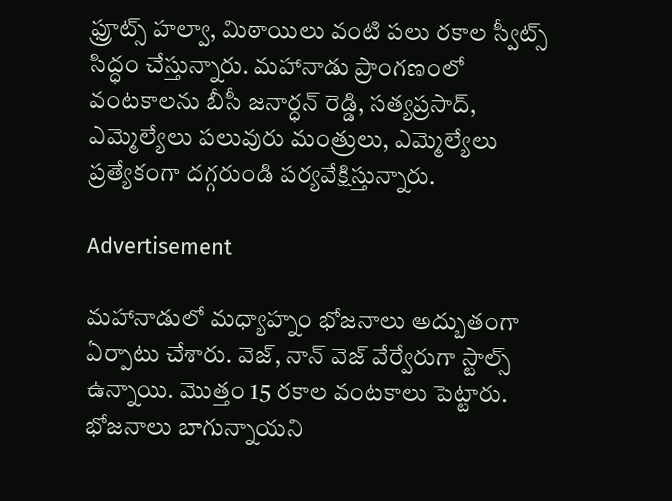ఫ్రూట్స్ హల్వా, మిఠాయిలు వంటి పలు రకాల స్వీట్స్ సిద్ధం చేస్తున్నారు. మహానాడు ప్రాంగణంలో వంటకాలను బీసీ జనార్ధన్ రెడ్డి, సత్యప్రసాద్, ఎమ్మెల్యేలు పలువురు మంత్రులు, ఎమ్మెల్యేలు ప్రత్యేకంగా దగ్గరుండి పర్యవేక్షిస్తున్నారు.

Advertisement

మహానాడులో మధ్యాహ్నం భోజనాలు అద్బుతంగా ఏర్పాటు చేశారు. వెజ్, నాన్ వెజ్ వేర్వేరుగా స్టాల్స్ ఉన్నాయి. మొత్తం 15 రకాల వంటకాలు పెట్టారు. భోజనాలు బాగున్నాయని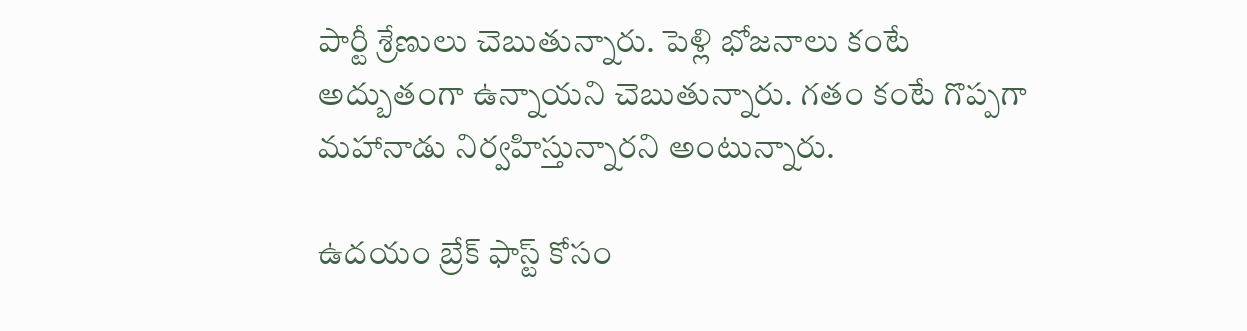పార్టీ శ్రేణులు చెబుతున్నారు. పెళ్లి భోజనాలు కంటే అద్బుతంగా ఉన్నాయని చెబుతున్నారు. గతం కంటే గొప్పగా మహానాడు నిర్వహిస్తున్నారని అంటున్నారు.

ఉదయం బ్రేక్ ఫాస్ట్ కోసం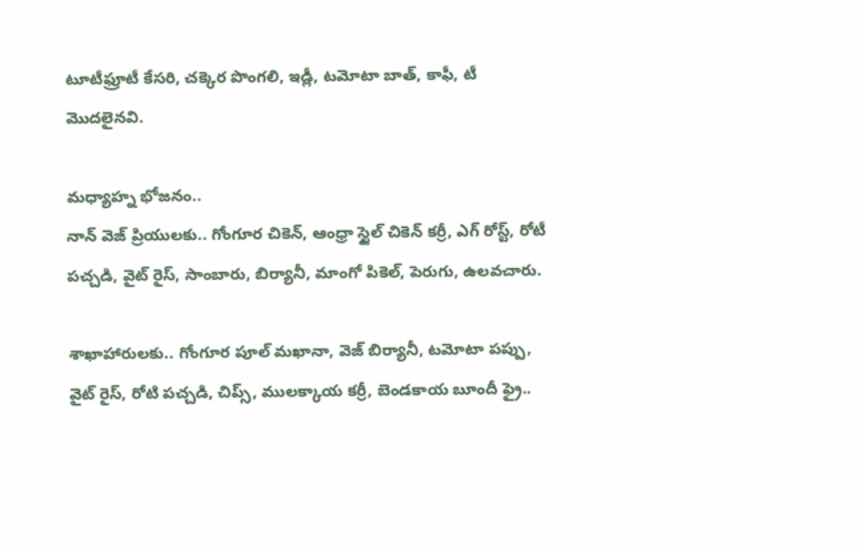టూటీఫ్రూటీ కేసరి, చక్కెర పొంగలి, ఇడ్లీ, టమోటా బాత్, కాఫీ, టీ మొదలైనవి.

మధ్యాహ్న భోజనం..
నాన్ వెజ్ ప్రియులకు.. గోంగూర చికెన్, ఆంధ్రా స్టైల్ చికెన్ కర్రీ, ఎగ్ రోస్ట్, రోటీ పచ్చడి, వైట్ రైస్, సాంబారు, బిర్యానీ, మాంగో పికెల్, పెరుగు, ఉలవచారు.

శాఖాహారులకు.. గోంగూర పూల్ మఖానా, వెజ్ బిర్యానీ, టమోటా పప్పు, వైట్ రైస్, రోటి పచ్చడి, చిప్స్, ములక్కాయ కర్రీ, బెండకాయ బూందీ ఫ్రై..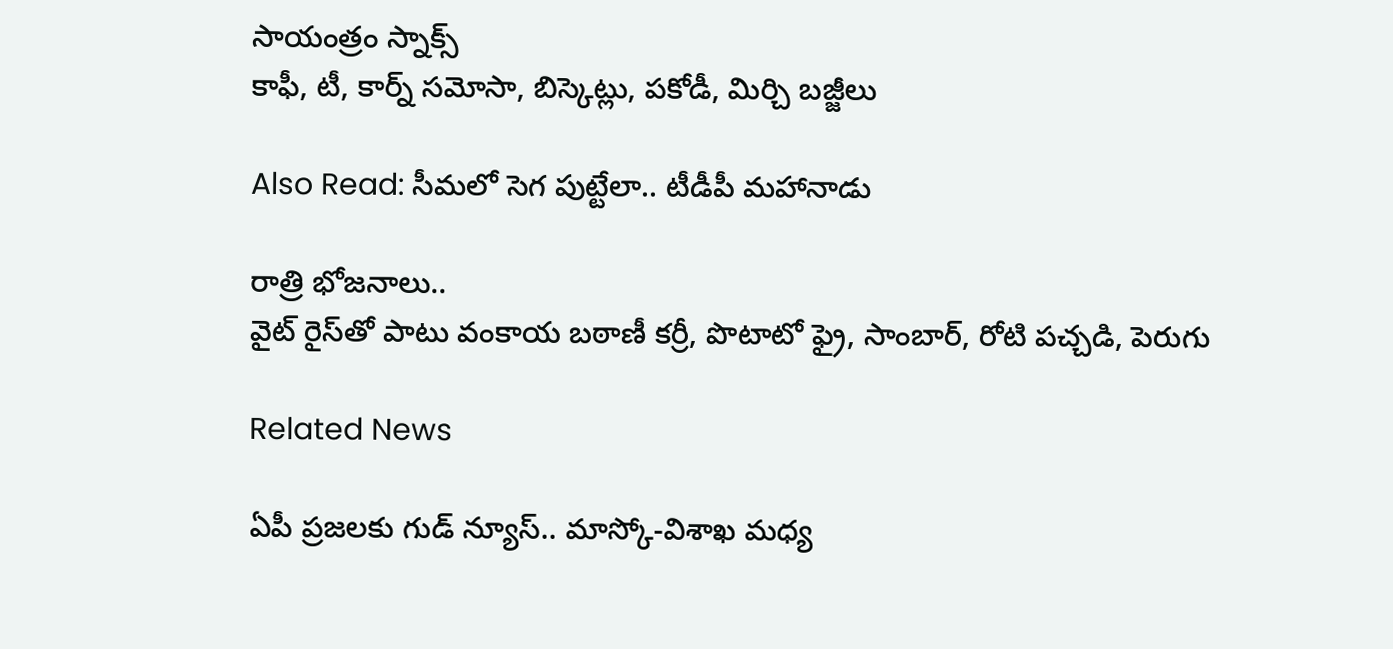సాయంత్రం స్నాక్స్
కాఫీ, టీ, కార్న్ సమోసా, బిస్కెట్లు, పకోడీ, మిర్చి బజ్జీలు

Also Read: సీమలో సెగ పుట్టేలా.. టీడీపీ మహానాడు

రాత్రి భోజనాలు..
వైట్ రైస్‌తో పాటు వంకాయ బఠాణీ కర్రీ, పొటాటో ఫ్రై, సాంబార్, రోటి పచ్చడి, పెరుగు

Related News

ఏపీ ప్రజలకు గుడ్ న్యూస్.. మాస్కో-విశాఖ మధ్య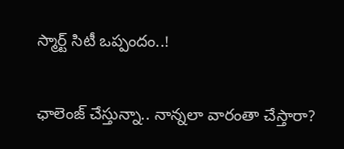స్మార్ట్ సిటీ ఒప్పందం..!

ఛాలెంజ్ చేస్తున్నా.. నాన్నలా వారంతా చేస్తారా?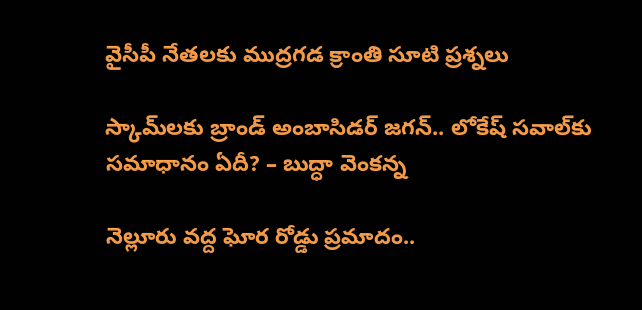వైసీపీ నేతలకు ముద్రగడ క్రాంతి సూటి ప్రశ్నలు

స్కామ్‌లకు బ్రాండ్ అంబాసిడర్ జగన్.. లోకేష్ సవాల్‌కు సమాధానం ఏదీ? – బుద్ధా వెంకన్న

నెల్లూరు వద్ద ఘోర రోడ్డు ప్రమాదం..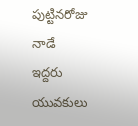పుట్టినరోజు నాడే ఇద్దరు యువకులు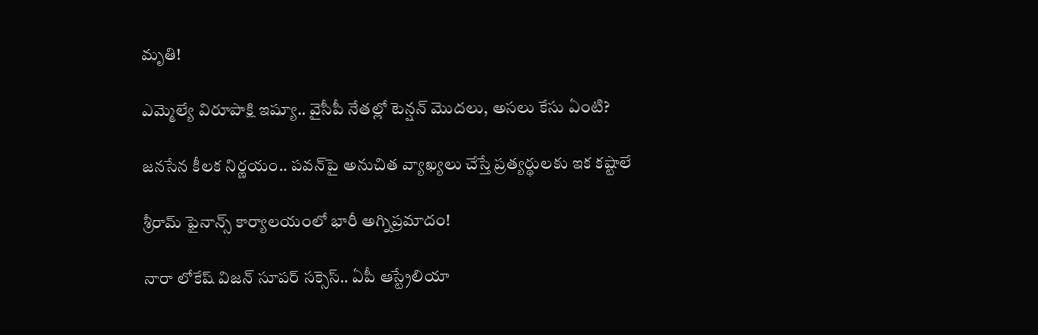మృతి!

ఎమ్మెల్యే విరూపాక్షి ఇష్యూ.. వైసీపీ నేతల్లో టెన్షన్ మొదలు, అసలు కేసు ఏంటి?

జనసేన కీలక నిర్ణయం.. పవన్‌పై అనుచిత వ్యాఖ్యలు చేస్తే ప్రత్యర్థులకు ఇక కష్టాలే

శ్రీరామ్ ఫైనాన్స్ కార్యాలయంలో భారీ అగ్నిప్రమాదం!

నారా లోకేష్ విజన్ సూపర్ సక్సెస్.. ఏపీ ఆస్ట్రేలియా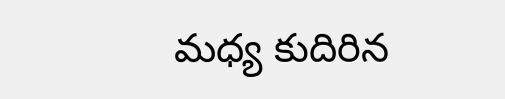మధ్య కుదిరిన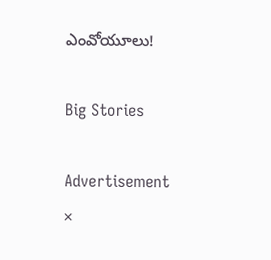ఎంవోయూలు!

Big Stories

Advertisement
×